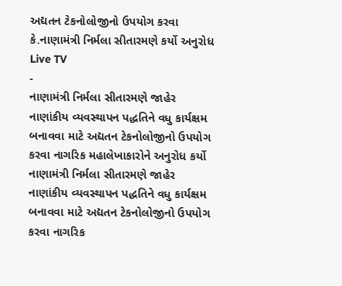અદ્યતન ટેકનોલોજીનો ઉપયોગ કરવા કે.નાણામંત્રી નિર્મલા સીતારમણે કર્યો અનુરોધ
Live TV
-
નાણામંત્રી નિર્મલા સીતારમણે જાહેર નાણાંકીય વ્યવસ્થાપન પદ્ધતિને વધુ કાર્યક્ષમ બનાવવા માટે અદ્યતન ટેકનોલોજીનો ઉપયોગ કરવા નાગરિક મહાલેખાકારોને અનુરોધ કર્યો
નાણામંત્રી નિર્મલા સીતારમણે જાહેર નાણાંકીય વ્યવસ્થાપન પદ્ધતિને વધુ કાર્યક્ષમ બનાવવા માટે અદ્યતન ટેકનોલોજીનો ઉપયોગ કરવા નાગરિક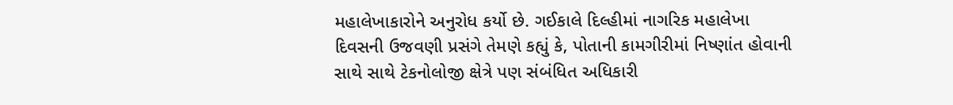મહાલેખાકારોને અનુરોધ કર્યો છે. ગઈકાલે દિલ્હીમાં નાગરિક મહાલેખા દિવસની ઉજવણી પ્રસંગે તેમણે કહ્યું કે, પોતાની કામગીરીમાં નિષ્ણાંત હોવાની સાથે સાથે ટેકનોલોજી ક્ષેત્રે પણ સંબંધિત અધિકારી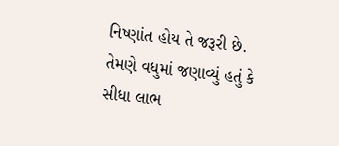નિષ્ણાંત હોય તે જરૂરી છે.
તેમણે વધુમાં જણાવ્યું હતું કે સીધા લાભ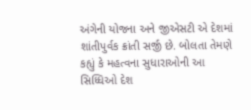અંગેની યોજના અને જીએસટી એ દેશમાં શાંતીપુર્વક ક્રાંતી સર્જી છે. બોલતા તેમણે કહ્યું કે મહત્વના સુધારાઓની આ સિધ્ધિઓ દેશ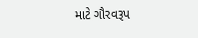માટે ગૌરવરૂપ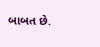બાબત છે.